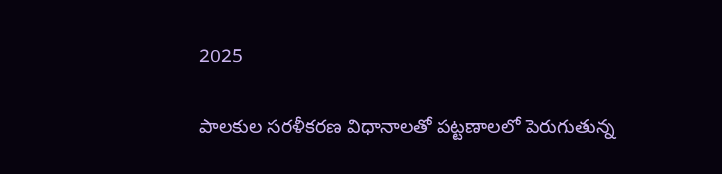2025

పాలకుల సరళీకరణ విధానాలతో పట్టణాలలో పెరుగుతున్న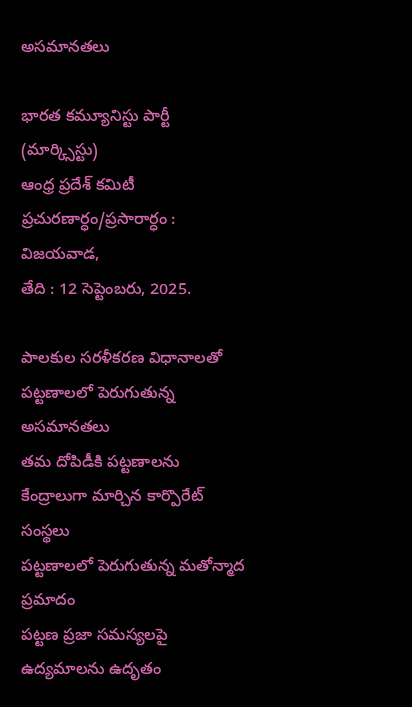అసమానతలు

భారత కమ్యూనిస్టు పార్టీ (మార్క్సిస్టు)
ఆంధ్ర ప్రదేశ్ కమిటీ
ప్రచురణార్ధం/ప్రసారార్ధం :
విజయవాడ,
తేది : 12 సెప్టెంబరు, 2025.

పాలకుల సరళీకరణ విధానాలతో పట్టణాలలో పెరుగుతున్న అసమానతలు
తమ దోపిడీకి పట్టణాలను కేంద్రాలుగా మార్చిన కార్పొరేట్‌ సంస్థలు
పట్టణాలలో పెరుగుతున్న మతోన్మాద ప్రమాదం
పట్టణ ప్రజా సమస్యలపై ఉద్యమాలను ఉదృతం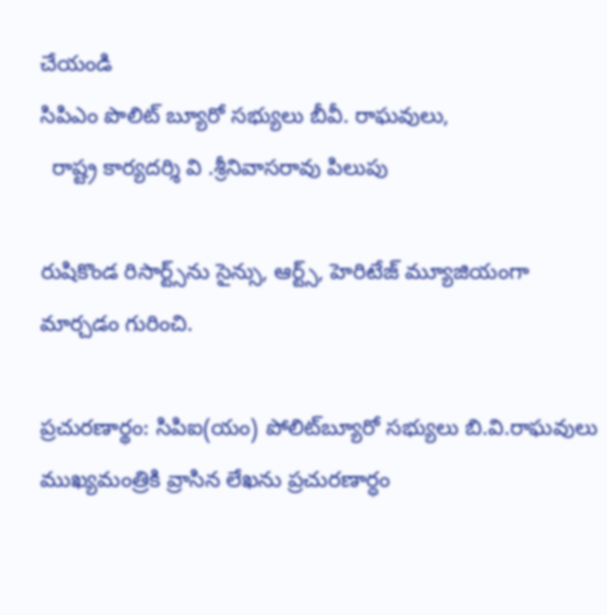చేయండి
సిపిఎం పొలిట్‌ బ్యూరో సభ్యులు బీవీ. రాఘవులు,
  రాష్ట్ర కార్యదర్శి వి .శ్రీనివాసరావు పిలుపు

రుషికొండ రిసార్ట్స్‌ను సైన్సు, ఆర్ట్స్‌, హెరిటేజ్‌ మ్యూజియంగా మార్చడం గురించి.

ప్రచురణార్థం: సిపిఐ(యం) పోలిట్‌బ్యూరో సభ్యులు బి.వి.రాఘవులు ముఖ్యమంత్రికి వ్రాసిన లేఖను ప్రచురణార్ధం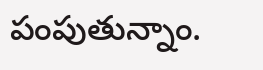పంపుతున్నాం.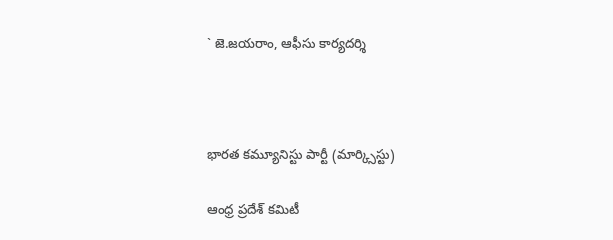` జె.జయరాం, ఆఫీసు కార్యదర్శి



భారత కమ్యూనిస్టు పార్టీ (మార్క్సిస్టు)

ఆంధ్ర ప్రదేశ్ కమిటీ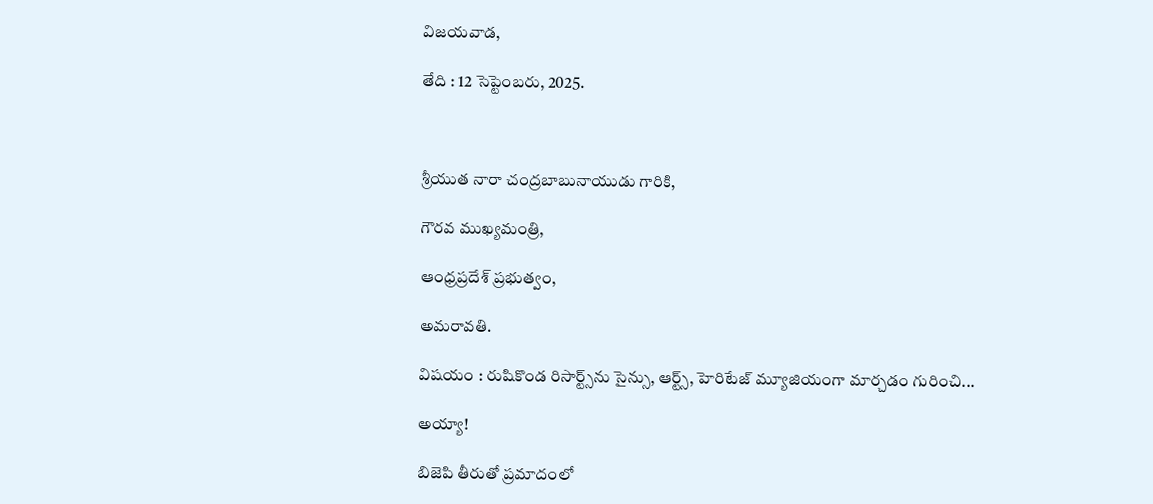విజయవాడ,

తేది : 12 సెప్టెంబరు, 2025.



శ్రీయుత నారా చంద్రబాబునాయుడు గారికి,

గౌరవ ముఖ్యమంత్రి,

ఆంధ్రప్రదేశ్‌ ప్రభుత్వం,

అమరావతి.

విషయం : రుషికొండ రిసార్ట్స్‌ను సైన్సు, ఆర్ట్స్‌, హెరిటేజ్‌ మ్యూజియంగా మార్చడం గురించి...

అయ్యా!

బిజెపి తీరుతో ప్రమాదంలో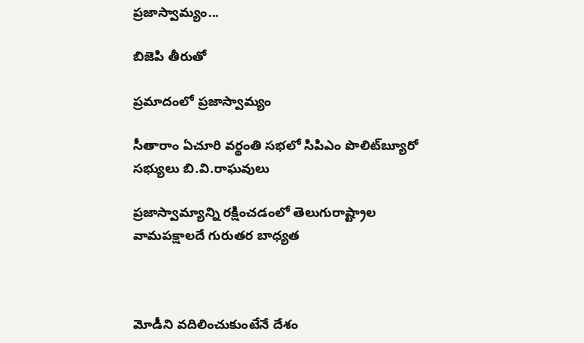ప్రజాస్వామ్యం...

బిజెపి తీరుతో

ప్రమాదంలో ప్రజాస్వామ్యం

సీతారాం ఏచూరి వర్థంతి సభలో సిపిఎం పొలిట్‌బ్యూరో సభ్యులు బి.వి.రాఘవులు

ప్రజాస్వామ్యాన్ని రక్షించడంలో తెలుగురాష్ట్రాల వామపక్షాలదే గురుతర బాధ్యత



మోడీని వదిలించుకుంటేనే దేశం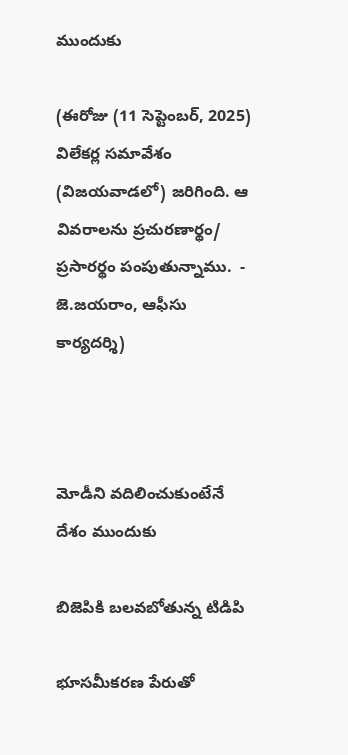ముందుకు

(ఈరోజు (11 సెప్టెంబర్‌, 2025) విలేకర్ల సమావేశం (విజయవాడలో) జరిగింది. ఆ వివరాలను ప్రచురణార్థం/ ప్రసారర్థం పంపుతున్నాము.  - జె.జయరాం, ఆఫీసు కార్యదర్శి)



మోడీని వదిలించుకుంటేనే దేశం ముందుకు

బిజెపికి బలవబోతున్న టిడిపి

భూసమీకరణ పేరుతో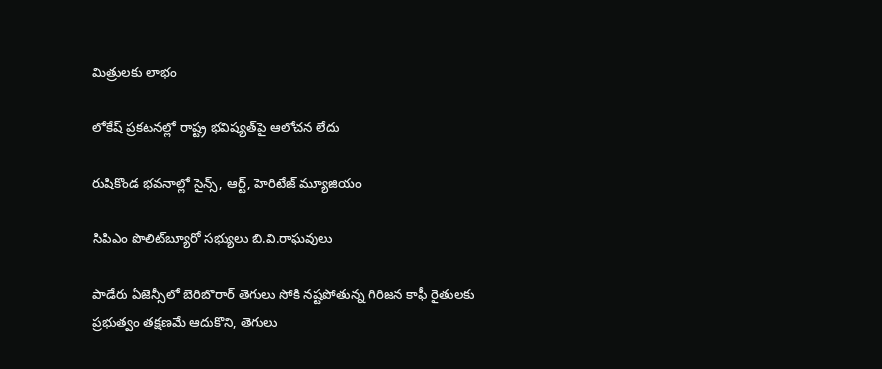మిత్రులకు లాభం

లోకేష్‌ ప్రకటనల్లో రాష్ట్ర భవిష్యత్‌పై ఆలోచన లేదు

రుషికొండ భవనాల్లో సైన్స్‌, ఆర్ట్‌, హెరిటేజ్‌ మ్యూజియం

సిపిఎం పొలిట్‌బ్యూరో సభ్యులు బి.వి.రాఘవులు

పాడేరు ఏజెన్సీలో బెరిబొరార్‌ తెగులు సోకి నష్టపోతున్న గిరిజన కాఫీ రైతులకు ప్రభుత్వం తక్షణమే ఆదుకొని, తెగులు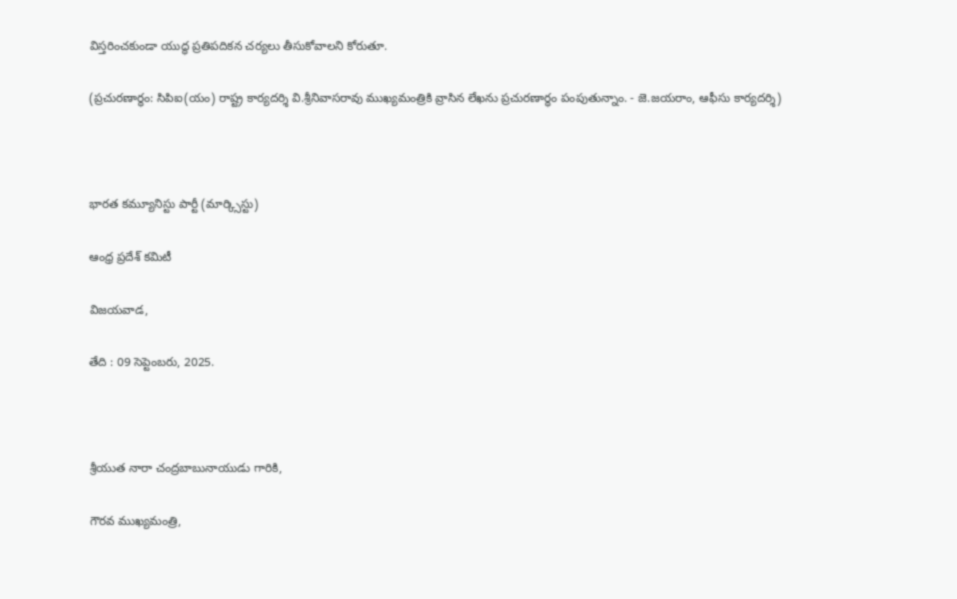విస్తరించకుండా యుద్ధ ప్రతిపదికన చర్యలు తీసుకోవాలని కోరుతూ.

(ప్రచురణార్థం: సిపిఐ(యం) రాష్ట్ర కార్యదర్శి వి.శ్రీనివాసరావు ముఖ్యమంత్రికి వ్రాసిన లేఖను ప్రచురణార్ధం పంపుతున్నాం. - జె.జయరాం, ఆఫీసు కార్యదర్శి)



భారత కమ్యూనిస్టు పార్టీ (మార్క్సిస్టు)

ఆంధ్ర ప్రదేశ్ కమిటీ

విజయవాడ,

తేది : 09 సెప్టెంబరు, 2025.



శ్రీయుత నారా చంద్రబాబునాయుడు గారికి,

గౌరవ ముఖ్యమంత్రి,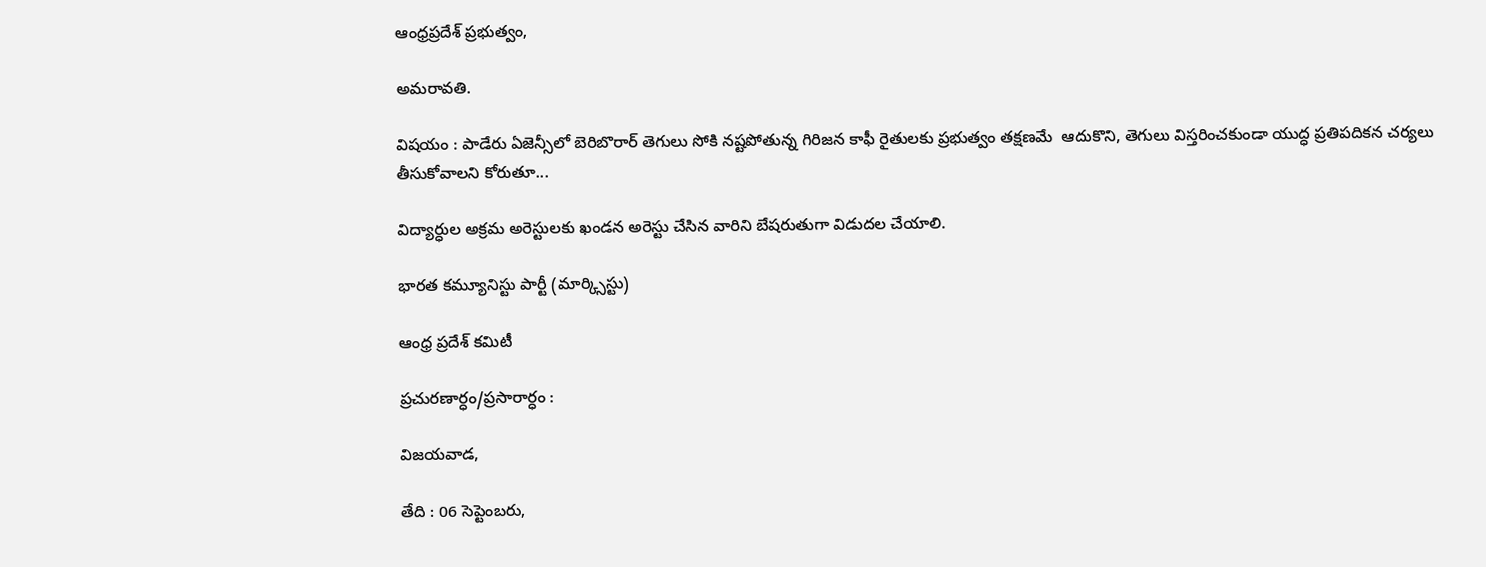ఆంధ్రప్రదేశ్‌ ప్రభుత్వం,

అమరావతి.

విషయం : పాడేరు ఏజెన్సీలో బెరిబొరార్‌ తెగులు సోకి నష్టపోతున్న గిరిజన కాఫీ రైతులకు ప్రభుత్వం తక్షణమే  ఆదుకొని, తెగులు విస్తరించకుండా యుద్ధ ప్రతిపదికన చర్యలు తీసుకోవాలని కోరుతూ...

విద్యార్ధుల అక్రమ అరెస్టులకు ఖండన అరెస్టు చేసిన వారిని బేషరుతుగా విడుదల చేయాలి.

భారత కమ్యూనిస్టు పార్టీ (మార్క్సిస్టు)

ఆంధ్ర ప్రదేశ్ కమిటీ

ప్రచురణార్ధం/ప్రసారార్ధం :

విజయవాడ,

తేది : 06 సెప్టెంబరు,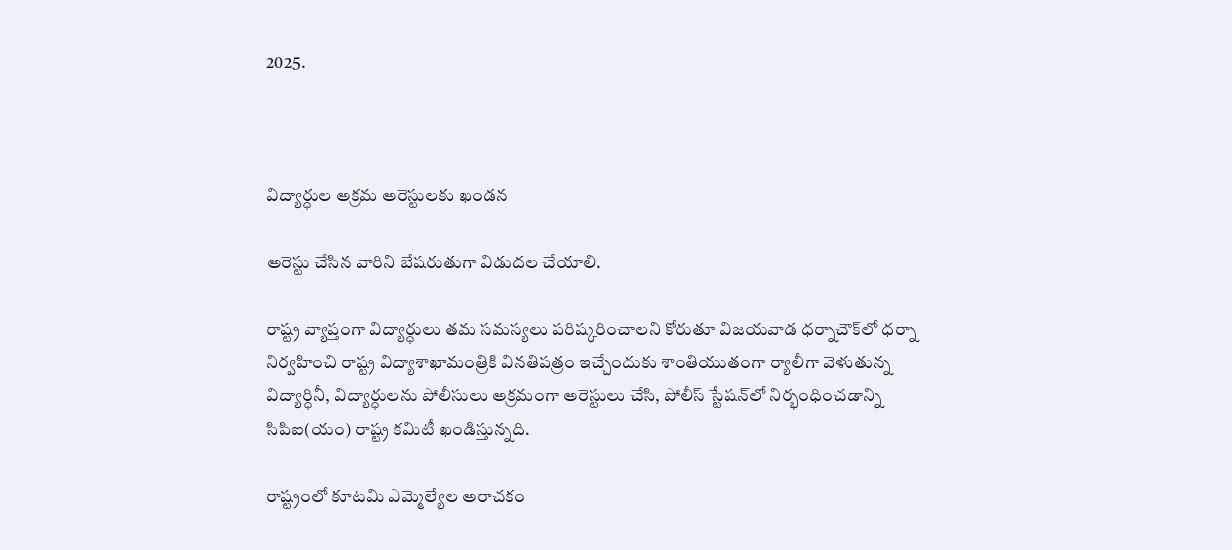2025.



విద్యార్ధుల అక్రమ అరెస్టులకు ఖండన

అరెస్టు చేసిన వారిని బేషరుతుగా విడుదల చేయాలి.

రాష్ట్ర వ్యాప్తంగా విద్యార్ధులు తమ సమస్యలు పరిష్కరించాలని కోరుతూ విజయవాడ ధర్నాచౌక్‌లో ధర్నా నిర్వహించి రాష్ట్ర విద్యాశాఖామంత్రికి వినతిపత్రం ఇచ్చేందుకు శాంతియుతంగా ర్యాలీగా వెళుతున్న విద్యార్ధినీ, విద్యార్ధులను పోలీసులు అక్రమంగా అరెస్టులు చేసి, పోలీస్‌ స్టేషన్‌లో నిర్భంధించడాన్ని సిపిఐ(యం) రాష్ట్ర కమిటీ ఖండిస్తున్నది.

రాష్ట్రంలో కూటమి ఎమ్మెల్యేల అరాచకం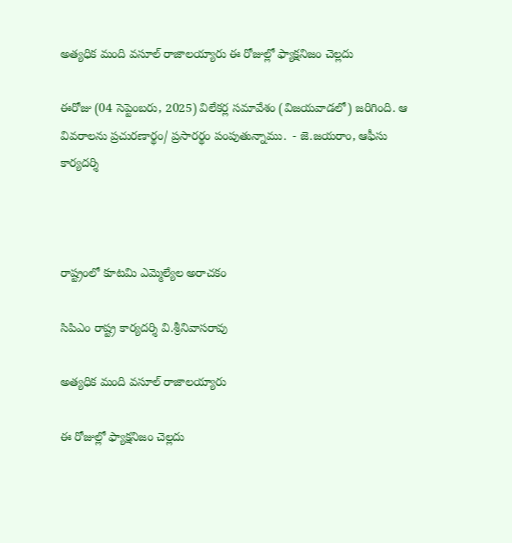అత్యధిక మంది వసూల్‌ రాజాలయ్యారు ఈ రోజుల్లో ఫ్యాక్షనిజం చెల్లదు

ఈరోజు (04 సెప్టెంబరు, 2025) విలేకర్ల సమావేశం (విజయవాడలో) జరిగింది. ఆ వివరాలను ప్రచురణార్థం/ ప్రసారర్థం పంపుతున్నాము.  - జె.జయరాం, ఆఫీసు కార్యదర్శి



రాష్ట్రంలో కూటమి ఎమ్మెల్యేల అరాచకం

సిపిఎం రాష్ట్ర కార్యదర్శి వి.శ్రీనివాసరావు

అత్యధిక మంది వసూల్‌ రాజాలయ్యారు

ఈ రోజుల్లో ఫ్యాక్షనిజం చెల్లదు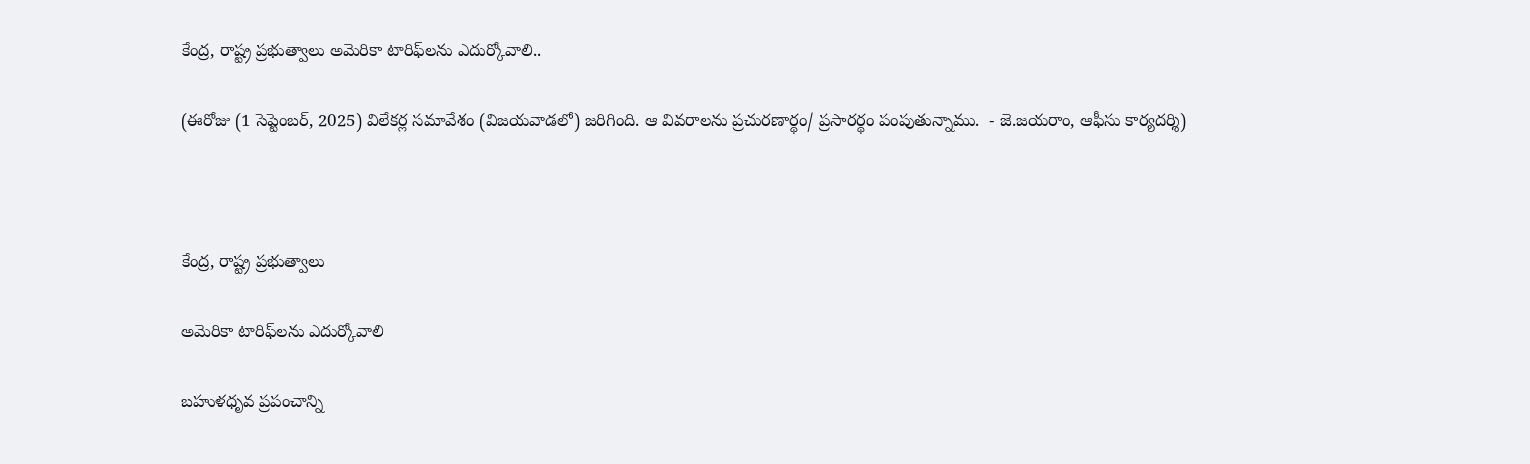కేంద్ర, రాష్ట్ర ప్రభుత్వాలు అమెరికా టారిఫ్‌లను ఎదుర్కోవాలి..

(ఈరోజు (1 సెప్టెంబర్‌, 2025) విలేకర్ల సమావేశం (విజయవాడలో) జరిగింది. ఆ వివరాలను ప్రచురణార్థం/ ప్రసారర్థం పంపుతున్నాము.  - జె.జయరాం, ఆఫీసు కార్యదర్శి)



కేంద్ర, రాష్ట్ర ప్రభుత్వాలు

అమెరికా టారిఫ్‌లను ఎదుర్కోవాలి

బహుళధృవ ప్రపంచాన్ని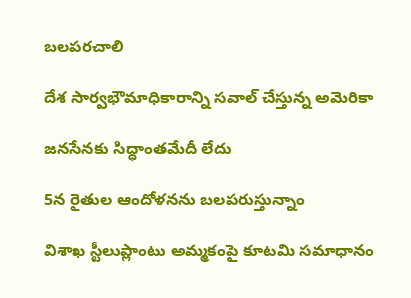బలపరచాలి

దేశ సార్వభౌమాధికారాన్ని సవాల్‌ చేస్తున్న అమెరికా

జనసేనకు సిద్ధాంతమేదీ లేదు

5న రైతుల ఆందోళనను బలపరుస్తున్నాం

విశాఖ స్టీలుప్లాంటు అమ్మకంపై కూటమి సమాధానం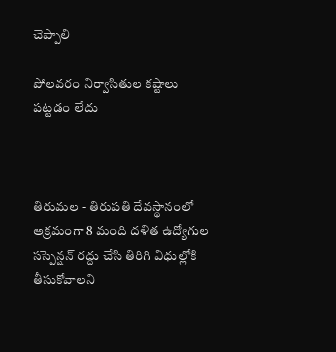చెప్పాలి

పోలవరం నిర్వాసితుల కష్టాలు పట్టడం లేదు



తిరుమల - తిరుపతి దేవస్థానంలో అక్రమంగా 8 మంది దళిత ఉద్యోగుల సస్పెన్షన్‌ రద్దు చేసి తిరిగి విధుల్లోకి తీసుకోవాలని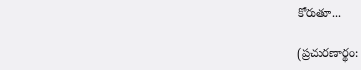కోరుతూ...

(ప్రచురణార్థం: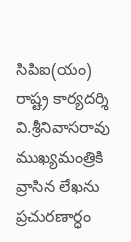సిపిఐ(యం) రాష్ట్ర కార్యదర్శి వి.శ్రీనివాసరావు ముఖ్యమంత్రికి వ్రాసిన లేఖను ప్రచురణార్ధం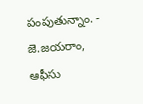పంపుతున్నాం. - జె.జయరాం, ఆఫీసు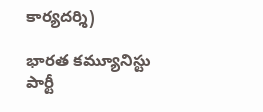కార్యదర్శి)

భారత కమ్యూనిస్టు పార్టీ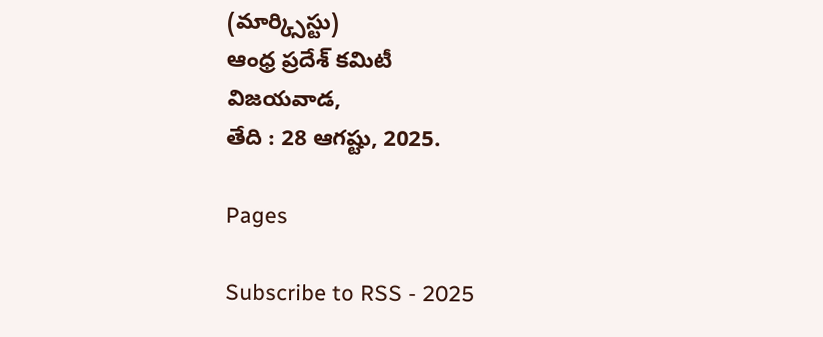(మార్క్సిస్టు)
ఆంధ్ర ప్రదేశ్ కమిటీ
విజయవాడ,
తేది : 28 ఆగష్టు, 2025.

Pages

Subscribe to RSS - 2025